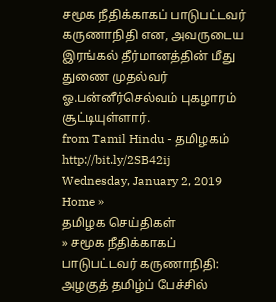சமூக நீதிக்காகப் பாடுபட்டவர் கருணாநிதி என, அவருடைய இரங்கல் தீர்மானத்தின் மீது துணை முதல்வர் ஓ.பன்னீர்செல்வம் புகழாரம் சூட்டியுள்ளார்.
from Tamil Hindu - தமிழகம் http://bit.ly/2SB42ij
Wednesday, January 2, 2019
Home »
தமிழக செய்திகள்
» சமூக நீதிக்காகப் பாடுபட்டவர் கருணாநிதி: அழகுத் தமிழ்ப் பேச்சில்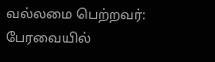வல்லமை பெற்றவர்: பேரவையில்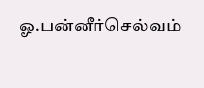ஓ.பன்னீர்செல்வம்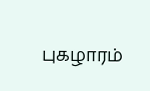புகழாரம்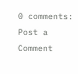0 comments:
Post a Comment